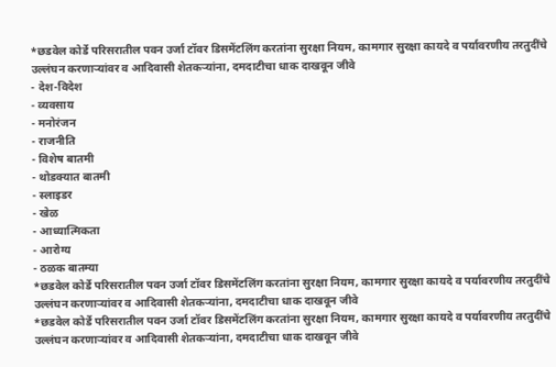*छडवेल कोर्डे परिसरातील पवन उर्जा टॉवर डिसमेंटलिंग करतांना सुरक्षा नियम, कामगार सुरक्षा कायदे व पर्यावरणीय तरतुदींचे उल्लंघन करणाऱ्यांवर व आदिवासी शेतकऱ्यांना, दमदाटीचा धाक दाखवून जीवे
- देश-विदेश
- व्यवसाय
- मनोरंजन
- राजनीति
- विशेष बातमी
- थोडक्यात बातमी
- स्लाइडर
- खेळ
- आध्यात्मिकता
- आरोग्य
- ठळक बातम्या
*छडवेल कोर्डे परिसरातील पवन उर्जा टॉवर डिसमेंटलिंग करतांना सुरक्षा नियम, कामगार सुरक्षा कायदे व पर्यावरणीय तरतुदींचे उल्लंघन करणाऱ्यांवर व आदिवासी शेतकऱ्यांना, दमदाटीचा धाक दाखवून जीवे
*छडवेल कोर्डे परिसरातील पवन उर्जा टॉवर डिसमेंटलिंग करतांना सुरक्षा नियम, कामगार सुरक्षा कायदे व पर्यावरणीय तरतुदींचे उल्लंघन करणाऱ्यांवर व आदिवासी शेतकऱ्यांना, दमदाटीचा धाक दाखवून जीवे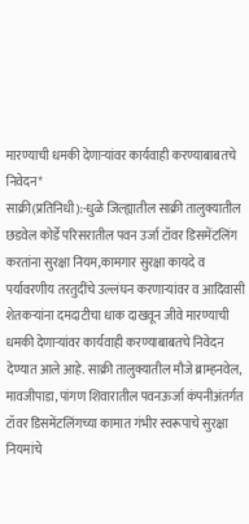मारण्याची धमकी देणाऱ्यांवर कार्यवाही करण्याबाबतचे निवेदन*
साक्री(प्रतिनिधी):-धुळे जिल्ह्यातील साक्री तालुक्यातील छडवेल कोर्डे परिसरातील पवन उर्जा टॉवर डिसमेंटलिंग करतांना सुरक्षा नियम,कामगार सुरक्षा कायदे व पर्यावरणीय तरतुदींचे उल्लंघन करणाऱ्यांवर व आदिवासी शेतकऱ्यांना दमदाटीचा धाक दाखवून जीवे मारण्याची धमकी देणाऱ्यांवर कार्यवाही करण्याबाबतचे निवेदन देण्यात आले आहे. साक्री तालुक्यातील मौजे ब्राम्हनवेल, मावजीपाडा, पांगण शिवारातील पवनऊर्जा कंपनीअंतर्गत टॉवर डिसमेंटलिंगच्या कामात गंभीर स्वरूपाचे सुरक्षा नियमांचे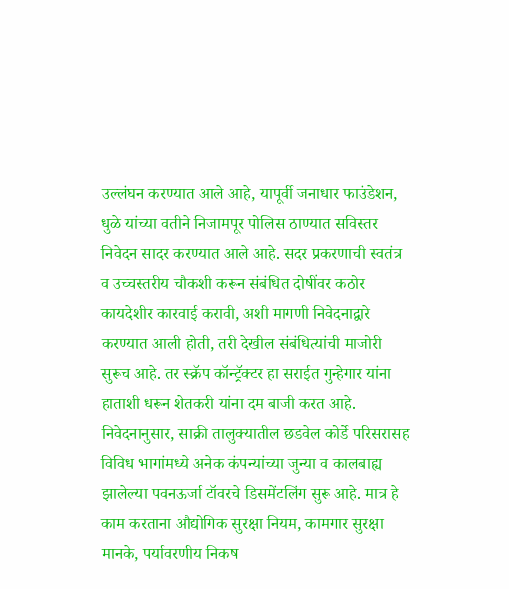उल्लंघन करण्यात आले आहे, यापूर्वी जनाधार फाउंडेशन, धुळे यांच्या वतीने निजामपूर पोलिस ठाण्यात सविस्तर निवेदन सादर करण्यात आले आहे. सदर प्रकरणाची स्वतंत्र व उच्चस्तरीय चौकशी करून संबंधित दोषींवर कठोर कायदेशीर कारवाई करावी, अशी मागणी निवेदनाद्वारे करण्यात आली होती, तरी देखील संबंधित्यांची माजोरी सुरूच आहे. तर स्क्रॅप कॉन्ट्रॅक्टर हा सराईत गुन्हेगार यांना हाताशी धरून शेतकरी यांना दम बाजी करत आहे.
निवेदनानुसार, साक्री तालुक्यातील छडवेल कोर्डे परिसरासह विविध भागांमध्ये अनेक कंपन्यांच्या जुन्या व कालबाह्य झालेल्या पवनऊर्जा टॉवरचे डिसमेंटलिंग सुरू आहे. मात्र हे काम करताना औद्योगिक सुरक्षा नियम, कामगार सुरक्षा मानके, पर्यावरणीय निकष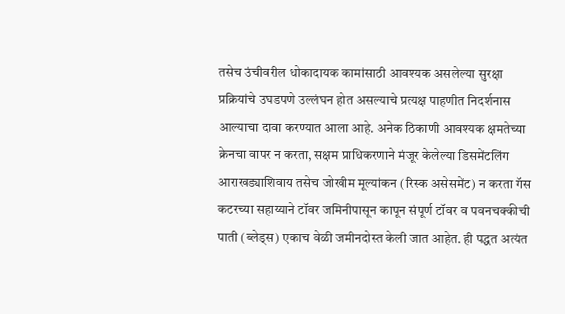तसेच उंचीवरील धोकादायक कामांसाठी आवश्यक असलेल्या सुरक्षा प्रक्रियांचे उघडपणे उल्लंघन होत असल्याचे प्रत्यक्ष पाहणीत निदर्शनास आल्याचा दावा करण्यात आला आहे. अनेक ठिकाणी आवश्यक क्षमतेच्या क्रेनचा वापर न करता, सक्षम प्राधिकरणाने मंजूर केलेल्या डिसमेंटलिंग आराखड्याशिवाय तसेच जोखीम मूल्यांकन (रिस्क असेसमेंट) न करता गॅस कटरच्या सहाय्याने टॉवर जमिनीपासून कापून संपूर्ण टॉवर व पवनचक्कीची पाती (ब्लेड्स) एकाच वेळी जमीनदोस्त केली जात आहेत. ही पद्धत अत्यंत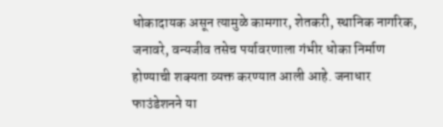धोकादायक असून त्यामुळे कामगार, शेतकरी, स्थानिक नागरिक, जनावरे, वन्यजीव तसेच पर्यावरणाला गंभीर धोका निर्माण होण्याची शक्यता व्यक्त करण्यात आली आहे. जनाधार फाउंडेशनने या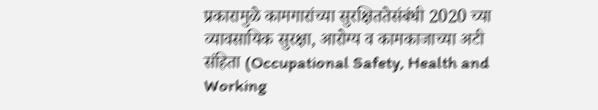प्रकारामुळे कामगारांच्या सुरक्षिततेसंबंधी 2020 च्या व्यावसायिक सुरक्षा, आरोग्य व कामकाजाच्या अटी संहिता (Occupational Safety, Health and Working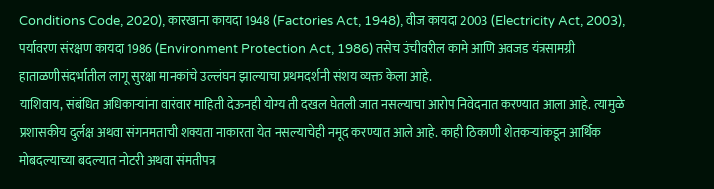Conditions Code, 2020), कारखाना कायदा 1948 (Factories Act, 1948), वीज कायदा 2003 (Electricity Act, 2003), पर्यावरण संरक्षण कायदा 1986 (Environment Protection Act, 1986) तसेच उंचीवरील कामे आणि अवजड यंत्रसामग्री हाताळणीसंदर्भातील लागू सुरक्षा मानकांचे उल्लंघन झाल्याचा प्रथमदर्शनी संशय व्यक्त केला आहे.
याशिवाय, संबंधित अधिकाऱ्यांना वारंवार माहिती देऊनही योग्य ती दखल घेतली जात नसल्याचा आरोप निवेदनात करण्यात आला आहे. त्यामुळे प्रशासकीय दुर्लक्ष अथवा संगनमताची शक्यता नाकारता येत नसल्याचेही नमूद करण्यात आले आहे. काही ठिकाणी शेतकऱ्यांकडून आर्थिक मोबदल्याच्या बदल्यात नोटरी अथवा संमतीपत्र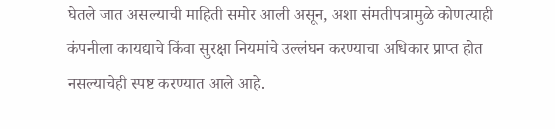घेतले जात असल्याची माहिती समोर आली असून, अशा संमतीपत्रामुळे कोणत्याही कंपनीला कायद्याचे किंवा सुरक्षा नियमांचे उल्लंघन करण्याचा अधिकार प्राप्त होत नसल्याचेही स्पष्ट करण्यात आले आहे.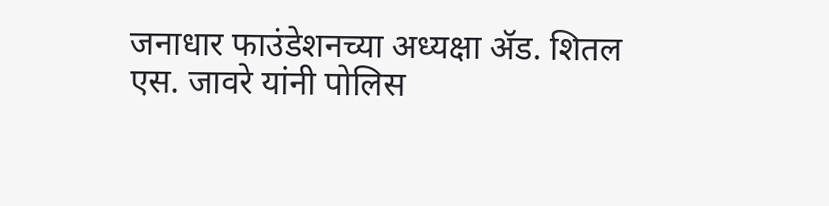जनाधार फाउंडेशनच्या अध्यक्षा ॲड. शितल एस. जावरे यांनी पोलिस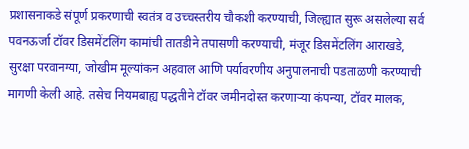प्रशासनाकडे संपूर्ण प्रकरणाची स्वतंत्र व उच्चस्तरीय चौकशी करण्याची, जिल्ह्यात सुरू असलेल्या सर्व पवनऊर्जा टॉवर डिसमेंटलिंग कामांची तातडीने तपासणी करण्याची, मंजूर डिसमेंटलिंग आराखडे, सुरक्षा परवानग्या, जोखीम मूल्यांकन अहवाल आणि पर्यावरणीय अनुपालनाची पडताळणी करण्याची मागणी केली आहे. तसेच नियमबाह्य पद्धतीने टॉवर जमीनदोस्त करणाऱ्या कंपन्या, टॉवर मालक,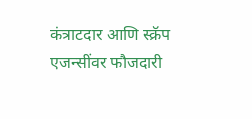कंत्राटदार आणि स्क्रॅप एजन्सींवर फौजदारी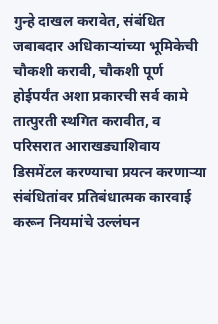गुन्हे दाखल करावेत, संबंधित जबाबदार अधिकाऱ्यांच्या भूमिकेची चौकशी करावी, चौकशी पूर्ण होईपर्यंत अशा प्रकारची सर्व कामे तात्पुरती स्थगित करावीत, व परिसरात आराखड्याशिवाय डिसमेंटल करण्याचा प्रयत्न करणाऱ्या संबंधितांवर प्रतिबंधात्मक कारवाई करून नियमांचे उल्लंघन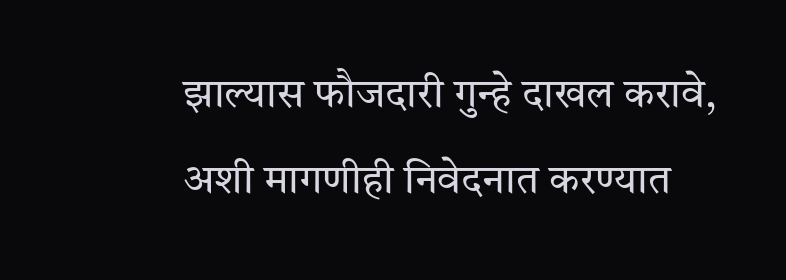झाल्यास फौजदारी गुन्हे दाखल करावे, अशी मागणीही निवेदनात करण्यात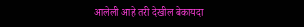आलेली आहे तरी देखील बेकायदा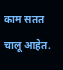काम सतत चालू आहेत.